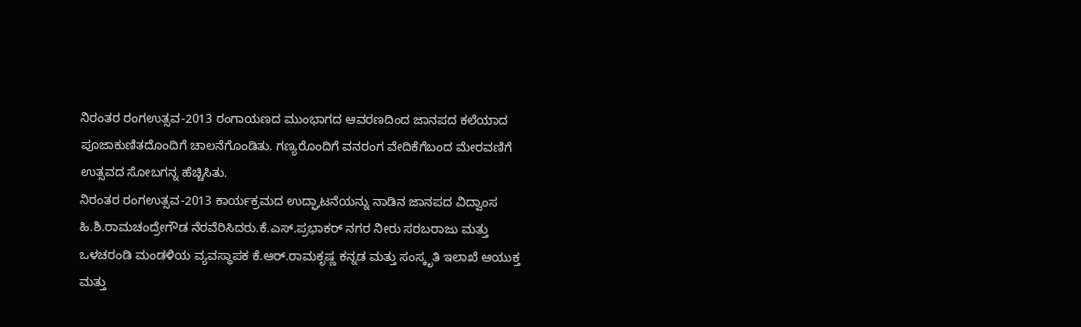ನಿರಂತರ ರಂಗಉತ್ಸವ-2013 ರಂಗಾಯಣದ ಮುಂಭಾಗದ ಆವರಣದಿಂದ ಜಾನಪದ ಕಲೆಯಾದ ಪೂಜಾಕುಣಿತದೊಂದಿಗೆ ಚಾಲನೆಗೊಂಡಿತು. ಗಣ್ಯರೊಂದಿಗೆ ವನರಂಗ ವೇದಿಕೆಗೆಬಂದ ಮೇರವಣಿಗೆ ಉತ್ಸವದ ಸೋಬಗನ್ನ ಹೆಚ್ಚಿಸಿತು.
ನಿರಂತರ ರಂಗಉತ್ಸವ-2013 ಕಾರ್ಯಕ್ರಮದ ಉದ್ಘಾಟನೆಯನ್ನು ನಾಡಿನ ಜಾನಪದ ವಿದ್ವಾಂಸ ಹಿ.ಶಿ.ರಾಮಚಂದ್ರೇಗೌಡ ನೆರವೆರಿಸಿದರು.ಕೆ.ಎಸ್.ಪ್ರಭಾಕರ್ ನಗರ ನೀರು ಸರಬರಾಜು ಮತ್ತು ಒಳಚರಂಡಿ ಮಂಡಳಿಯ ವ್ಯವಸ್ಥಾಪಕ ಕೆ.ಆರ್.ರಾಮಕೃಷ್ಣ ಕನ್ನಡ ಮತ್ತು ಸಂಸ್ಕೃತಿ ಇಲಾಖೆ ಆಯುಕ್ತ ಮತ್ತು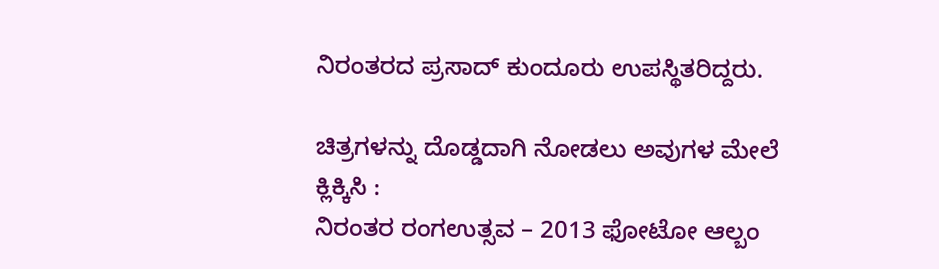ನಿರಂತರದ ಪ್ರಸಾದ್ ಕುಂದೂರು ಉಪಸ್ಥಿತರಿದ್ದರು.

ಚಿತ್ರಗಳನ್ನು ದೊಡ್ಡದಾಗಿ ನೋಡಲು ಅವುಗಳ ಮೇಲೆ ಕ್ಲಿಕ್ಕಿಸಿ :
ನಿರಂತರ ರಂಗಉತ್ಸವ – 2013 ಫೋಟೋ ಆಲ್ಬಂ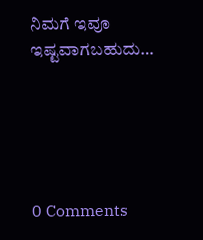ನಿಮಗೆ ಇವೂ ಇಷ್ಟವಾಗಬಹುದು…





0 Comments